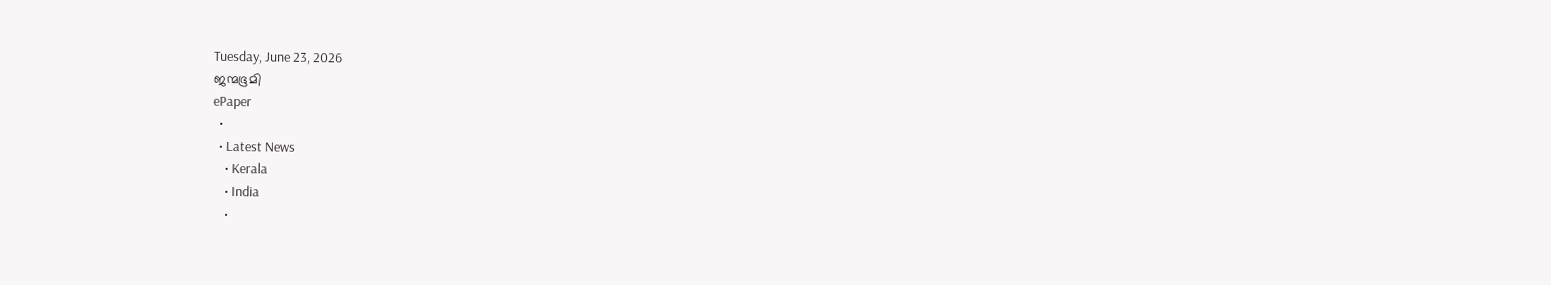Tuesday, June 23, 2026
ജന്മഭൂമി
ePaper
  •
  • Latest News
    • Kerala
    • India
    •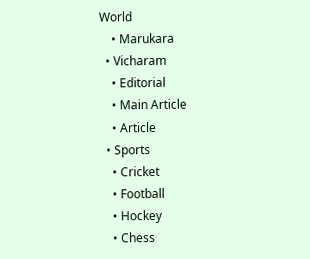World
    • Marukara
  • Vicharam
    • Editorial
    • Main Article
    • Article
  • Sports
    • Cricket
    • Football
    • Hockey
    • Chess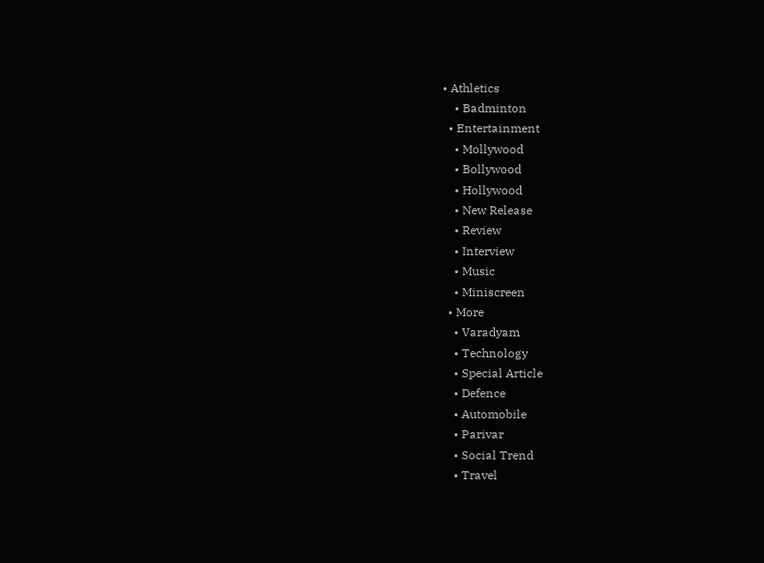• Athletics
    • Badminton
  • Entertainment
    • Mollywood
    • Bollywood
    • Hollywood
    • New Release
    • Review
    • Interview
    • Music
    • Miniscreen
  • More
    • Varadyam
    • Technology
    • Special Article
    • Defence
    • Automobile
    • Parivar
    • Social Trend
    • Travel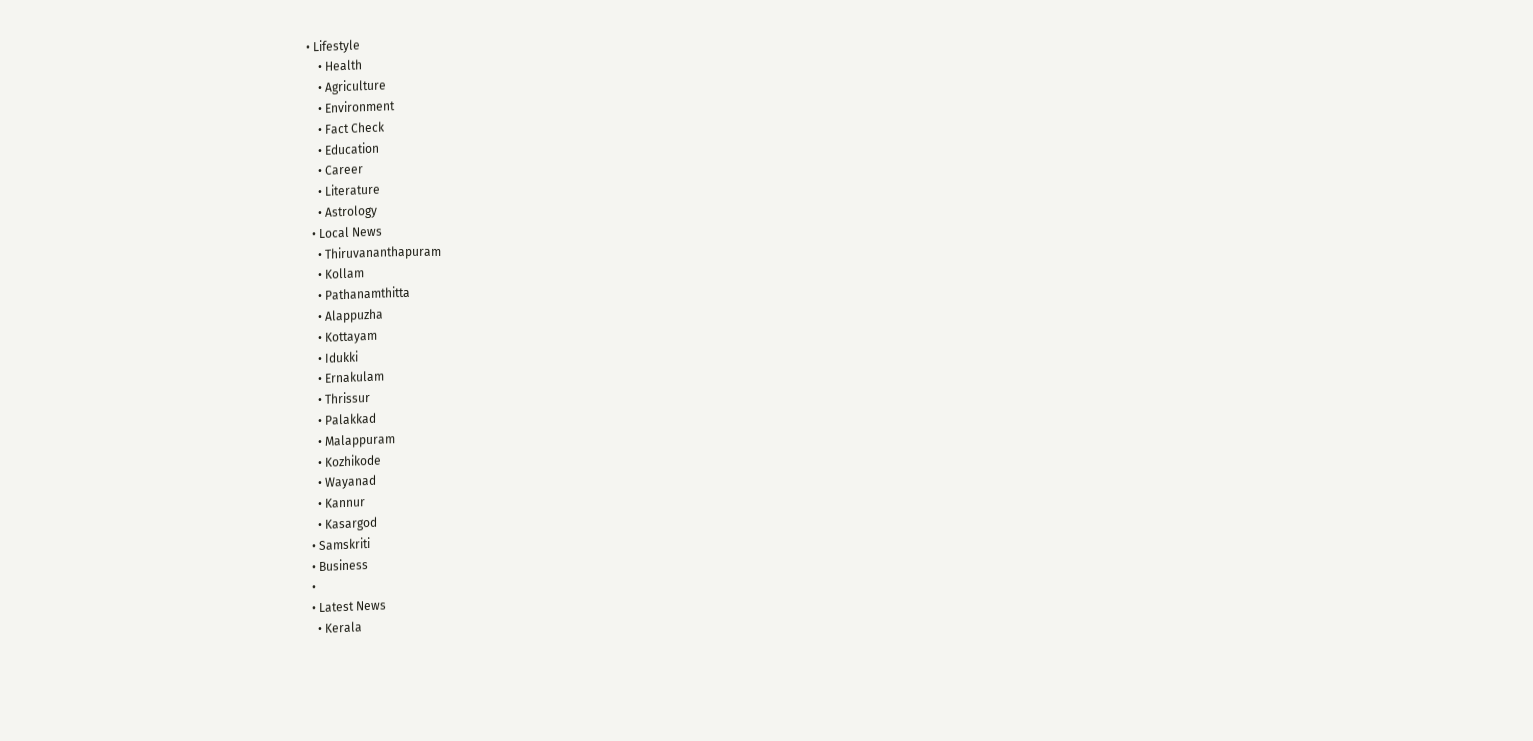• Lifestyle
    • Health
    • Agriculture
    • Environment
    • Fact Check
    • Education
    • Career
    • Literature
    • Astrology
  • Local News
    • Thiruvananthapuram
    • Kollam
    • Pathanamthitta
    • Alappuzha
    • Kottayam
    • Idukki
    • Ernakulam
    • Thrissur
    • Palakkad
    • Malappuram
    • Kozhikode
    • Wayanad
    • Kannur
    • Kasargod
  • Samskriti
  • Business
  •
  • Latest News
    • Kerala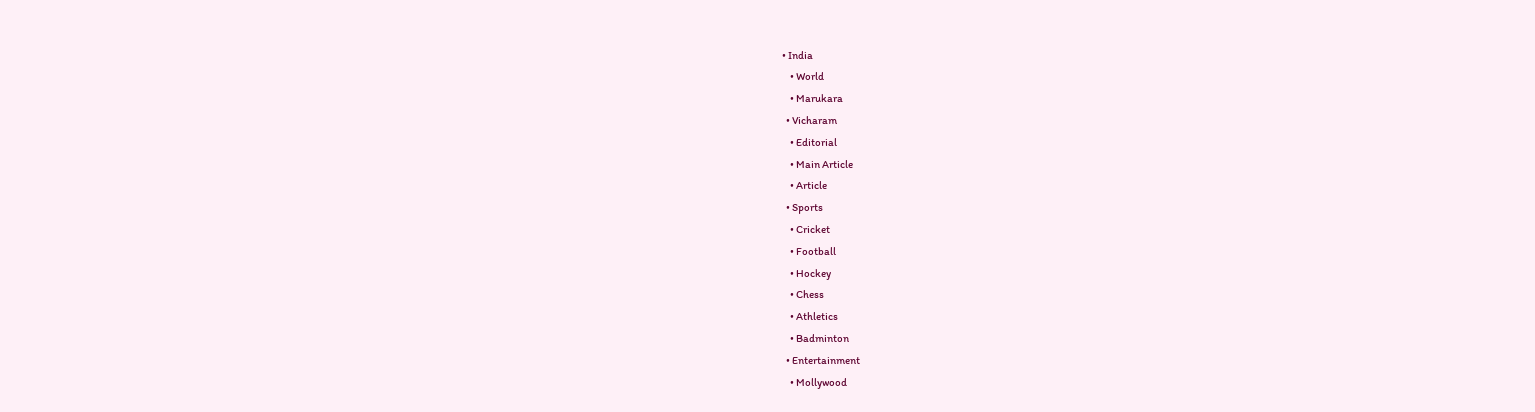• India
    • World
    • Marukara
  • Vicharam
    • Editorial
    • Main Article
    • Article
  • Sports
    • Cricket
    • Football
    • Hockey
    • Chess
    • Athletics
    • Badminton
  • Entertainment
    • Mollywood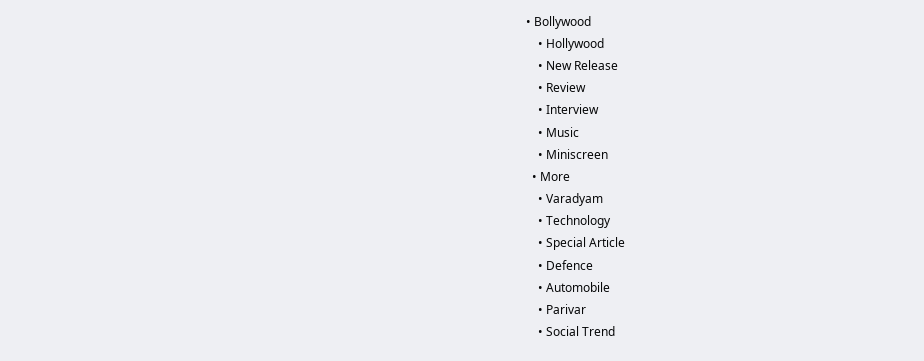• Bollywood
    • Hollywood
    • New Release
    • Review
    • Interview
    • Music
    • Miniscreen
  • More
    • Varadyam
    • Technology
    • Special Article
    • Defence
    • Automobile
    • Parivar
    • Social Trend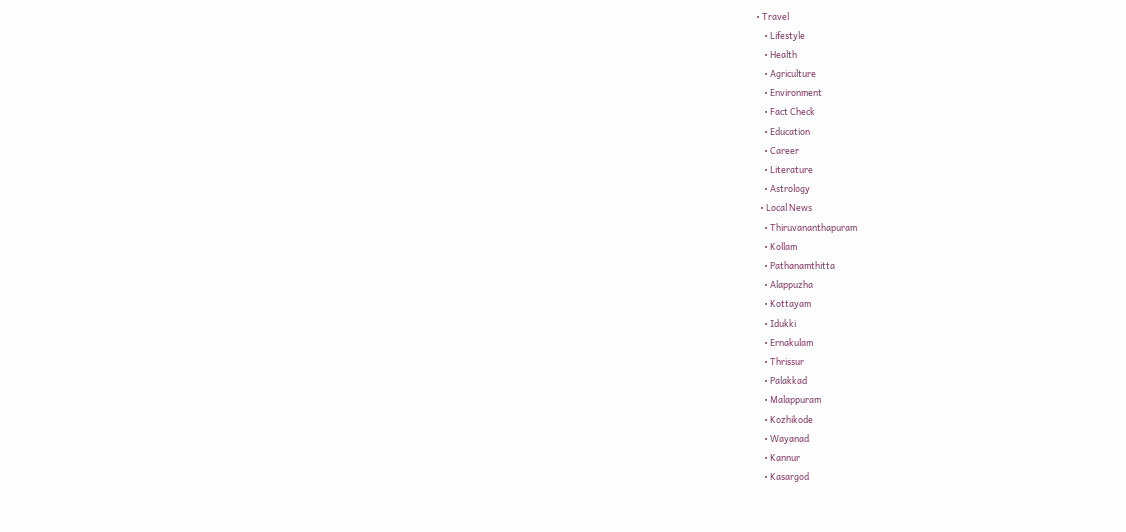• Travel
    • Lifestyle
    • Health
    • Agriculture
    • Environment
    • Fact Check
    • Education
    • Career
    • Literature
    • Astrology
  • Local News
    • Thiruvananthapuram
    • Kollam
    • Pathanamthitta
    • Alappuzha
    • Kottayam
    • Idukki
    • Ernakulam
    • Thrissur
    • Palakkad
    • Malappuram
    • Kozhikode
    • Wayanad
    • Kannur
    • Kasargod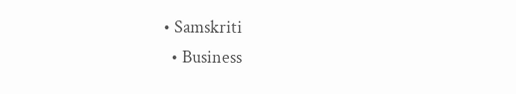• Samskriti
  • Business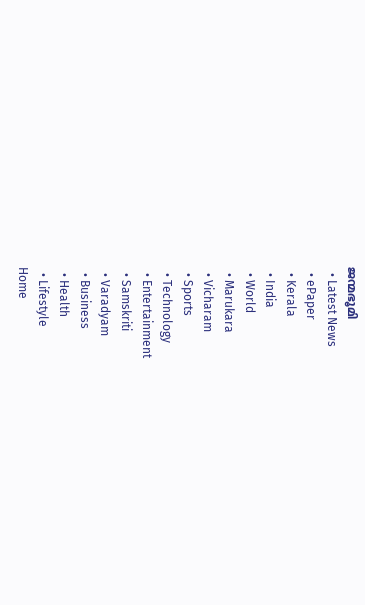ജന്മഭൂമി
  • Latest News
  • ePaper
  • Kerala
  • India
  • World
  • Marukara
  • Vicharam
  • Sports
  • Technology
  • Entertainment
  • Samskriti
  • Varadyam
  • Business
  • Health
  • Lifestyle
Home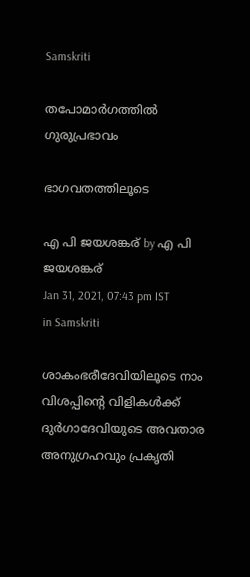Samskriti

തപോമാര്‍ഗത്തില്‍ ഗുരുപ്രഭാവം

ഭാഗവതത്തിലൂടെ

എ പി ജയശങ്കര് by എ പി ജയശങ്കര്
Jan 31, 2021, 07:43 pm IST
in Samskriti

ശാകംഭരീദേവിയിലൂടെ നാം വിശപ്പിന്റെ വിളികള്‍ക്ക് ദുര്‍ഗാദേവിയുടെ അവതാര അനുഗ്രഹവും പ്രകൃതി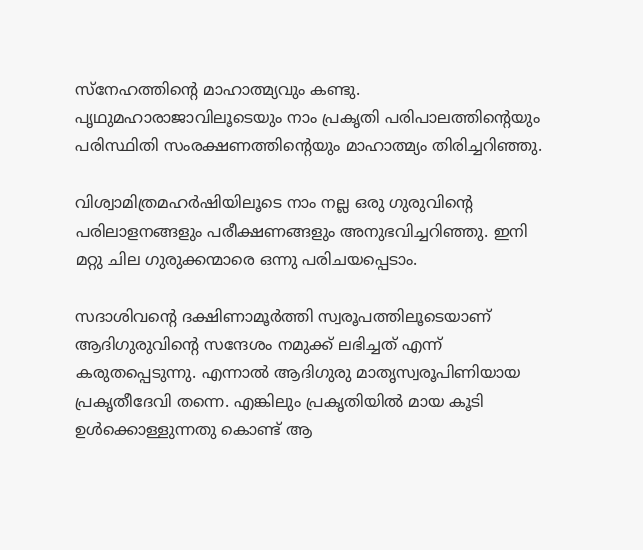സ്‌നേഹത്തിന്റെ മാഹാത്മ്യവും കണ്ടു. പൃഥുമഹാരാജാവിലൂടെയും നാം പ്രകൃതി പരിപാലത്തിന്റെയും പരിസ്ഥിതി സംരക്ഷണത്തിന്റെയും മാഹാത്മ്യം തിരിച്ചറിഞ്ഞു.

വിശ്വാമിത്രമഹര്‍ഷിയിലൂടെ നാം നല്ല ഒരു ഗുരുവിന്റെ പരിലാളനങ്ങളും പരീക്ഷണങ്ങളും അനുഭവിച്ചറിഞ്ഞു. ഇനി മറ്റു ചില ഗുരുക്കന്മാരെ ഒന്നു പരിചയപ്പെടാം.

സദാശിവന്റെ ദക്ഷിണാമൂര്‍ത്തി സ്വരൂപത്തിലൂടെയാണ് ആദിഗുരുവിന്റെ സന്ദേശം നമുക്ക് ലഭിച്ചത് എന്ന് കരുതപ്പെടുന്നു. എന്നാല്‍ ആദിഗുരു മാതൃസ്വരൂപിണിയായ പ്രകൃതീദേവി തന്നെ. എങ്കിലും പ്രകൃതിയില്‍ മായ കൂടി ഉള്‍ക്കൊള്ളുന്നതു കൊണ്ട് ആ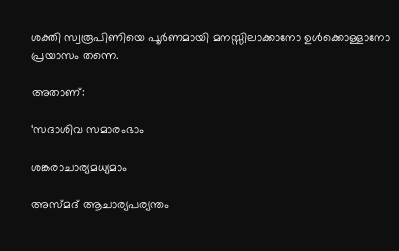ശക്തി സ്വരൂപിണിയെ പൂര്‍ണമായി മനസ്സിലാക്കാനോ ഉള്‍ക്കൊള്ളാനോ പ്രയാസം തന്നെ.

അതാണ്:

‘സദാശിവ സമാരംഭാം

ശങ്കരാചാര്യമധ്യമാം

അസ്മദ് ആചാര്യപര്യന്തം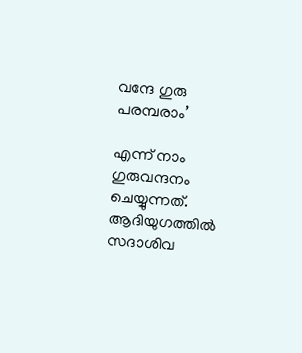വന്ദേ ഗുരു പരമ്പരാം’

എന്ന് നാം ഗുരുവന്ദനം ചെയ്യുന്നത്. ആദിയുഗത്തില്‍ സദാശിവ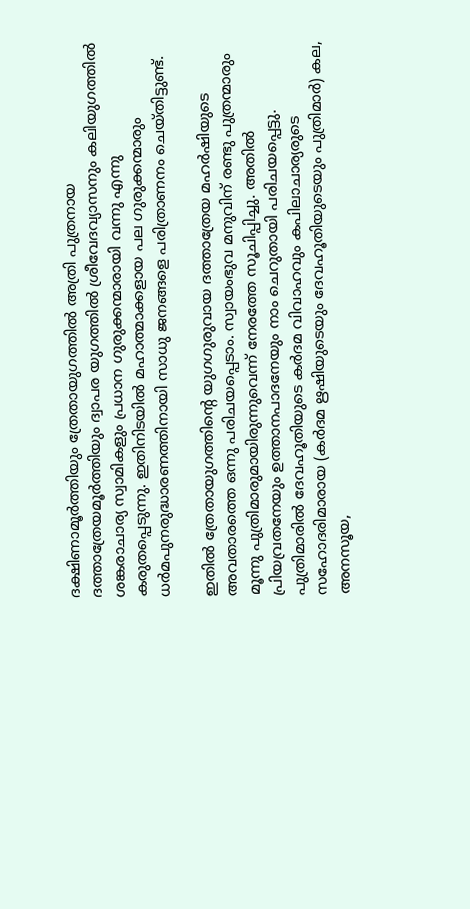ദക്ഷിണാമൂര്‍ത്തിയും ത്രേതായുഗത്തില്‍ അത്രി പുത്രനായ ദത്താത്രേയമൂര്‍ത്തിയും ദ്വാപര യുഗത്തില്‍ ശ്രീവേദവ്യാസനും കലിയുഗത്തില്‍ ശങ്കരാചാര്യ സ്വാമികളും പ്രധാന ഗുരുക്കന്മാരായി വന്നു എന്നു കരുതപ്പെടുന്നു. ഇതിനിടയില്‍ മഹാത്മാക്കളായ പല ഗുരുക്കന്മാരും ധര്‍മപുനരുദ്ധാരണത്തിനായി സാധു ജനങ്ങളെ പരിത്രാണനം ചെയ്തിട്ടുണ്ട്.

ഇതില്‍ ത്രേതായുഗത്തിന്റെ യുഗഗുരുവായ ദത്താത്രേയ മഹര്‍ഷിയുടെ അവതാരത്തെ ഒന്നു പരിചയപ്പെടാം. സ്വായംഭുവ മനുവിന് രണ്ടു പുത്രന്മാരും മൂന്നു പുത്രിമാരുമായിരുന്നുവെന്ന് നേരത്തേ സൂചിപ്പിച്ചു. അതില്‍ പ്രിയവ്രതനേയും ഉത്താനപാദനേയും നാം ചെറുതായി പരിചയപ്പെട്ടു. പുത്രിമാരില്‍ ദേവഹൂതിയുടെ കര്‍ദമ വിവാഹവും കപിലാചാര്യരുടെ സഹോദരിമാരായ (കര്‍ദമ ഋഷിയുടെയും ദേവഹൂതിയുടെയും പുത്രിമാര്‍) കല, അനസൂയ,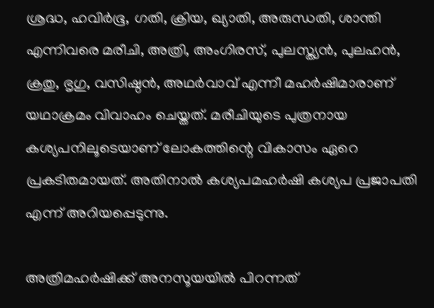ശ്രദ്ധ, ഹവിര്‍ഭൂ, ഗതി, ക്രിയ, ഖ്യാതി, അരുന്ധതി, ശാന്തി എന്നിവരെ മരീചി, അത്രി, അംഗിരസ്, പുലസ്ത്യന്‍, പുലഹന്‍, ക്രതു, ഭൃഗു, വസിഷ്ഠന്‍, അഥര്‍വാവ് എന്നീ മഹര്‍ഷിമാരാണ് യഥാക്രമം വിവാഹം ചെയ്തത്. മരീചിയുടെ പുത്രനായ കശ്യപനിലൂടെയാണ് ലോകത്തിന്റെ വികാസം ഏറെ പ്രകടിതമായത്. അതിനാല്‍ കശ്യപമഹര്‍ഷി കശ്യപ പ്രജാപതി എന്ന് അറിയപ്പെടുന്നു.

അത്രിമഹര്‍ഷിക്ക് അനസൂയയില്‍ പിറന്നത്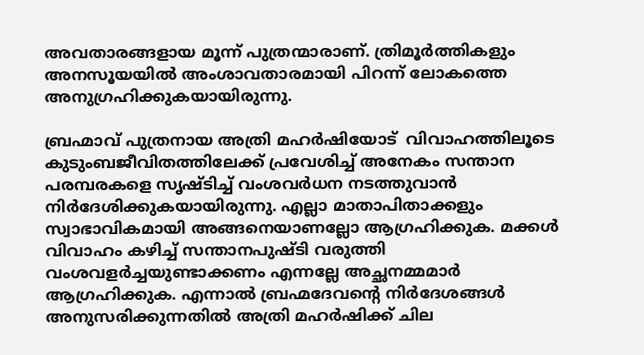അവതാരങ്ങളായ മൂന്ന് പുത്രന്മാരാണ്. ത്രിമൂര്‍ത്തികളും അനസൂയയില്‍ അംശാവതാരമായി പിറന്ന് ലോകത്തെ അനുഗ്രഹിക്കുകയായിരുന്നു.

ബ്രഹ്മാവ് പുത്രനായ അത്രി മഹര്‍ഷിയോട്  വിവാഹത്തിലൂടെ കുടുംബജീവിതത്തിലേക്ക് പ്രവേശിച്ച് അനേകം സന്താന പരമ്പരകളെ സൃഷ്ടിച്ച് വംശവര്‍ധന നടത്തുവാന്‍ നിര്‍ദേശിക്കുകയായിരുന്നു. എല്ലാ മാതാപിതാക്കളും സ്വാഭാവികമായി അങ്ങനെയാണല്ലോ ആഗ്രഹിക്കുക. മക്കള്‍ വിവാഹം കഴിച്ച് സന്താനപുഷ്ടി വരുത്തി വംശവളര്‍ച്ചയുണ്ടാക്കണം എന്നല്ലേ അച്ഛനമ്മമാര്‍ ആഗ്രഹിക്കുക. എന്നാല്‍ ബ്രഹ്മദേവന്റെ നിര്‍ദേശങ്ങള്‍ അനുസരിക്കുന്നതില്‍ അത്രി മഹര്‍ഷിക്ക് ചില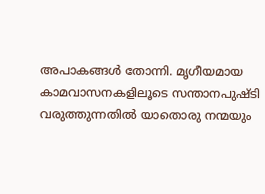അപാകങ്ങള്‍ തോന്നി. മൃഗീയമായ കാമവാസനകളിലൂടെ സന്താനപുഷ്ടി വരുത്തുന്നതില്‍ യാതൊരു നന്മയും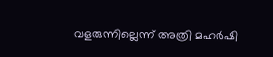വളരുന്നില്ലെന്ന് അത്രി മഹര്‍ഷി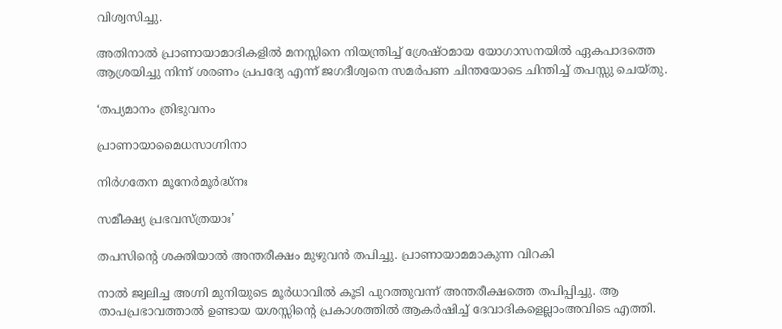വിശ്വസിച്ചു.

അതിനാല്‍ പ്രാണായാമാദികളില്‍ മനസ്സിനെ നിയന്ത്രിച്ച് ശ്രേഷ്ഠമായ യോഗാസനയില്‍ ഏകപാദത്തെ ആശ്രയിച്ചു നിന്ന് ശരണം പ്രപദ്യേ എന്ന് ജഗദീശ്വനെ സമര്‍പണ ചിന്തയോടെ ചിന്തിച്ച് തപസ്സു ചെയ്തു.

‘തപ്യമാനം ത്രിഭുവനം

പ്രാണായാമൈധസാഗ്നിനാ

നിര്‍ഗതേന മൂനേര്‍മൂര്‍ദ്ധ്‌നഃ

സമീക്ഷ്യ പ്രഭവസ്ത്രയാഃ’

തപസിന്റെ ശക്തിയാല്‍ അന്തരീക്ഷം മുഴുവന്‍ തപിച്ചു. പ്രാണായാമമാകുന്ന വിറകി

നാല്‍ ജ്വലിച്ച അഗ്നി മുനിയുടെ മൂര്‍ധാവില്‍ കൂടി പുറത്തുവന്ന് അന്തരീക്ഷത്തെ തപിപ്പിച്ചു. ആ താപപ്രഭാവത്താല്‍ ഉണ്ടായ യശസ്സിന്റെ പ്രകാശത്തില്‍ ആകര്‍ഷിച്ച് ദേവാദികളെല്ലാംഅവിടെ എത്തി.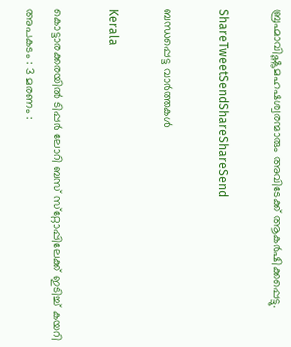ബ്രഹ്മാവിഷ്ണുമഹഷശ്വരന്മാരും അവിടേക്ക് ആകര്‍ഷിക്കപ്പെട്ടു.

ShareTweetSendShareShareSend

ബന്ധപ്പെട്ട വാര്‍ത്തകള്‍

Kerala

കൊട്ടാരക്കരയിൽ ടിപ്പര്‍ ലോറി ബസ് സ്‌റ്റോപ്പിലേക്ക് ഇടിച്ച് കയറി അപകടം : 3 മരണം :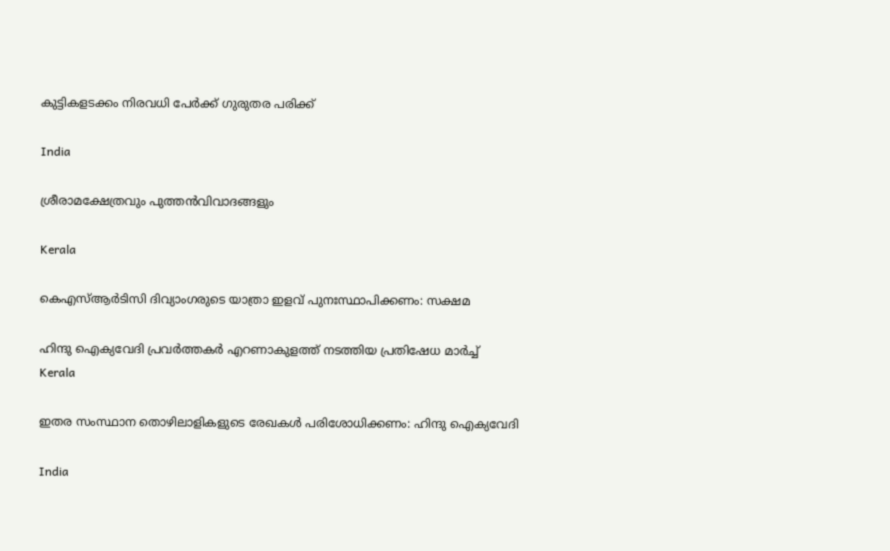കുട്ടികളടക്കം നിരവധി പേർക്ക് ഗുരുതര പരിക്ക്

India

ശ്രീരാമക്ഷേത്രവും പുത്തന്‍വിവാദങ്ങളും

Kerala

കെഎസ്ആര്‍ടിസി ദിവ്യാംഗരുടെ യാത്രാ ഇളവ് പുനഃസ്ഥാപിക്കണം: സക്ഷമ

ഹിന്ദു ഐക്യവേദി പ്രവര്‍ത്തകര്‍ എറണാകുളത്ത് നടത്തിയ പ്രതിഷേധ മാര്‍ച്ച്
Kerala

ഇതര സംസ്ഥാന തൊഴിലാളികളുടെ രേഖകള്‍ പരിശോധിക്കണം: ഹിന്ദു ഐക്യവേദി

India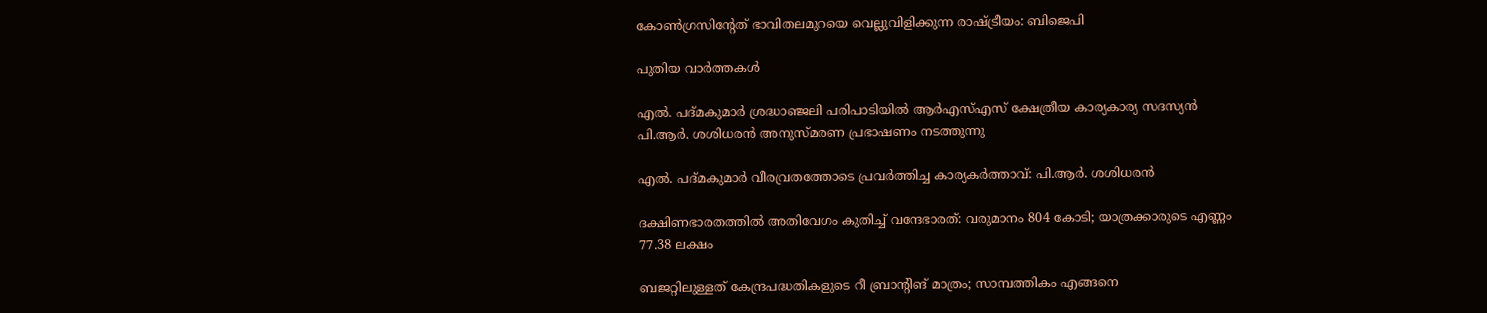കോണ്‍ഗ്രസിന്റേത് ഭാവിതലമുറയെ വെല്ലുവിളിക്കുന്ന രാഷ്‌ട്രീയം: ബിജെപി

പുതിയ വാര്‍ത്തകള്‍

എല്‍. പദ്മകുമാര്‍ ശ്രദ്ധാഞ്ജലി പരിപാടിയില്‍ ആര്‍എസ്എസ് ക്ഷേത്രീയ കാര്യകാര്യ സദസ്യന്‍ പി.ആര്‍. ശശിധരന്‍ അനുസ്മരണ പ്രഭാഷണം നടത്തുന്നു

എല്‍. പദ്മകുമാര്‍ വീരവ്രതത്തോടെ പ്രവര്‍ത്തിച്ച കാര്യകര്‍ത്താവ്: പി.ആര്‍. ശശിധരന്‍

ദക്ഷിണഭാരതത്തില്‍ അതിവേഗം കുതിച്ച് വന്ദേഭാരത്: വരുമാനം 804 കോടി; യാത്രക്കാരുടെ എണ്ണം 77.38 ലക്ഷം

ബജറ്റിലുള്ളത് കേന്ദ്രപദ്ധതികളുടെ റീ ബ്രാന്റിങ് മാത്രം; സാമ്പത്തികം എങ്ങനെ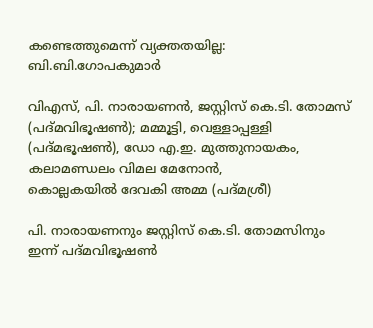കണ്ടെത്തുമെന്ന് വ്യക്തതയില്ല: ബി.ബി.ഗോപകുമാര്‍

വിഎസ്, പി. നാരായണന്‍, ജസ്റ്റിസ് കെ.ടി. തോമസ്
(പദ്മവിഭൂഷണ്‍); മമ്മൂട്ടി, വെള്ളാപ്പള്ളി (പദ്മഭൂഷണ്‍), ഡോ എ.ഇ. മുത്തുനായകം, കലാമണ്ഡലം വിമല മേനോന്‍,
കൊല്ലകയില്‍ ദേവകി അമ്മ (പദ്മശ്രീ)

പി. നാരായണനും ജസ്റ്റിസ് കെ.ടി. തോമസിനും ഇന്ന് പദ്മവിഭൂഷണ്‍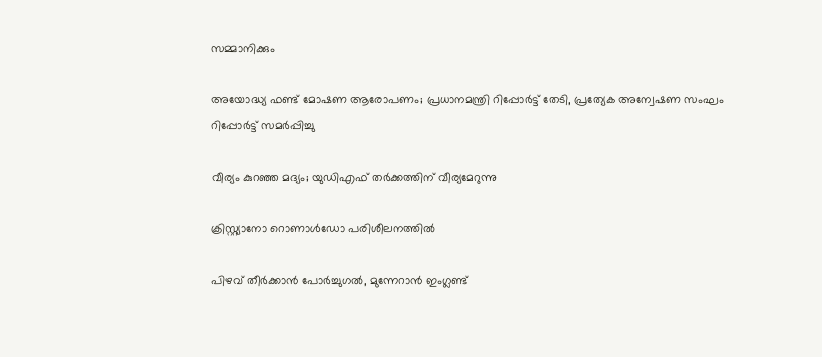സമ്മാനിക്കും

അയോദ്ധ്യ ഫണ്ട് മോഷണ ആരോപണം; പ്രധാനമന്ത്രി റിപ്പോര്‍ട്ട് തേടി, പ്രത്യേക അന്വേഷണ സംഘം റിപ്പോര്‍ട്ട് സമര്‍പ്പിച്ചു

വീര്യം കുറഞ്ഞ മദ്യം; യുഡിഎഫ് തര്‍ക്കത്തിന് വീര്യമേറുന്നു

ക്രിസ്റ്റ്യാനോ റൊണാള്‍ഡോ പരിശീലനത്തില്‍

പിഴവ് തീര്‍ക്കാന്‍ പോര്‍ച്ചുഗല്‍, മുന്നേറാന്‍ ഇംഗ്ലണ്ട്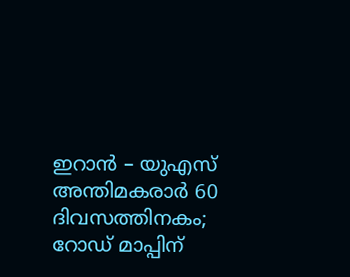ഇറാന്‍ – യുഎസ് അന്തിമകരാര്‍ 60 ദിവസത്തിനകം; റോഡ് മാപ്പിന്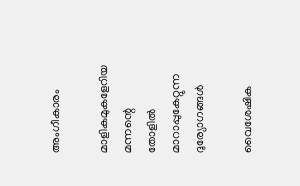അംഗീകാരം

മാളികമുകളേറിയ മന്നന്റെ തോളില്‍ മാറാപ്പുകേറ്റുന്ന ദുര്യോഗങ്ങള്‍

വൈശേഷിക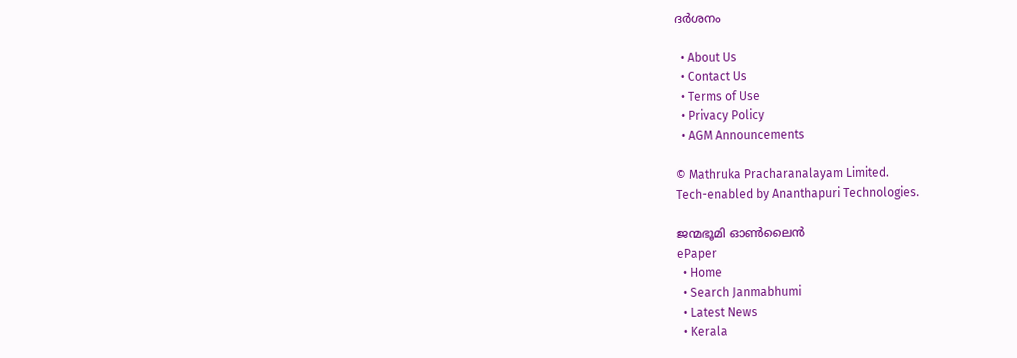ദര്‍ശനം

  • About Us
  • Contact Us
  • Terms of Use
  • Privacy Policy
  • AGM Announcements

© Mathruka Pracharanalayam Limited.
Tech-enabled by Ananthapuri Technologies.

ജന്മഭൂമി ഓണ്‍ലൈന്‍
ePaper
  • Home
  • Search Janmabhumi
  • Latest News
  • Kerala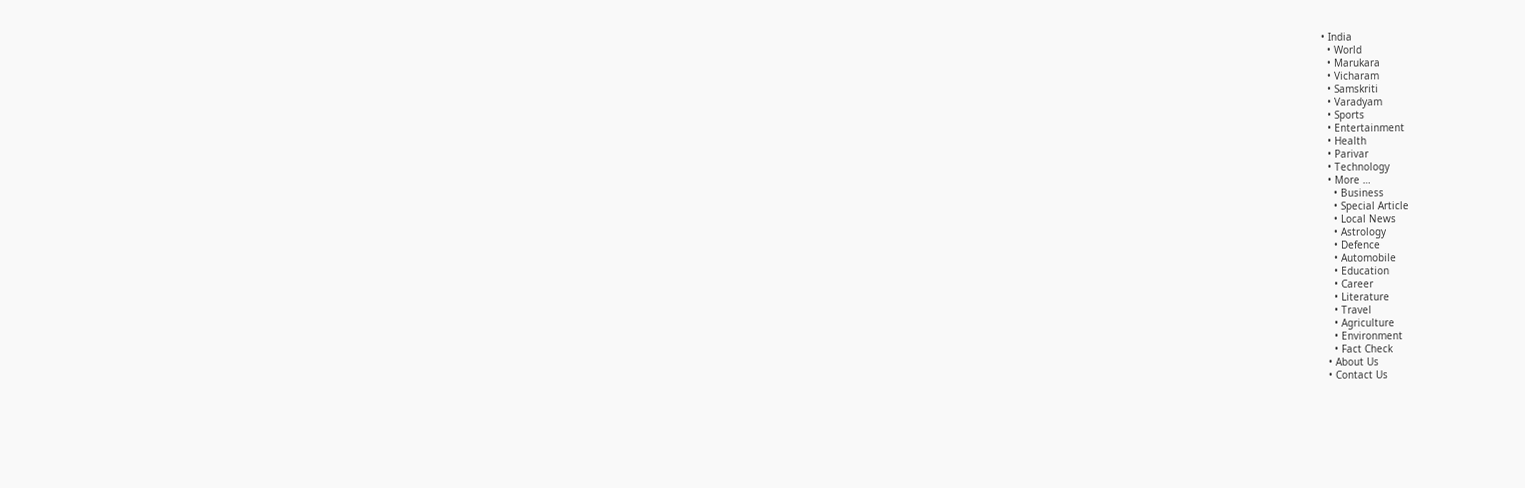• India
  • World
  • Marukara
  • Vicharam
  • Samskriti
  • Varadyam
  • Sports
  • Entertainment
  • Health
  • Parivar
  • Technology
  • More …
    • Business
    • Special Article
    • Local News
    • Astrology
    • Defence
    • Automobile
    • Education
    • Career
    • Literature
    • Travel
    • Agriculture
    • Environment
    • Fact Check
  • About Us
  • Contact Us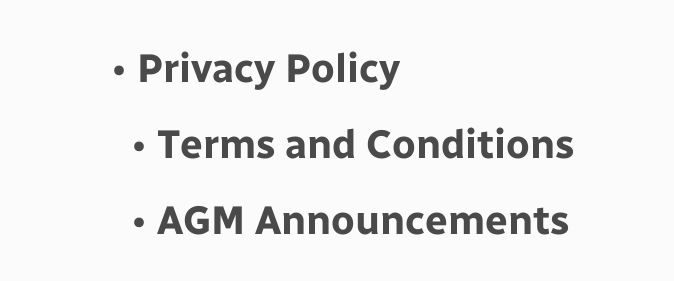• Privacy Policy
  • Terms and Conditions
  • AGM Announcements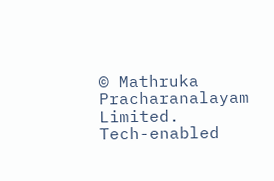© Mathruka Pracharanalayam Limited.
Tech-enabled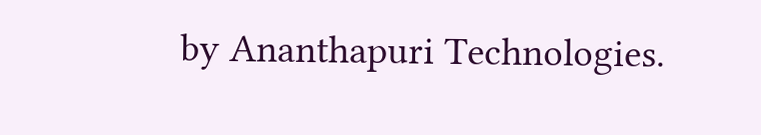by Ananthapuri Technologies.